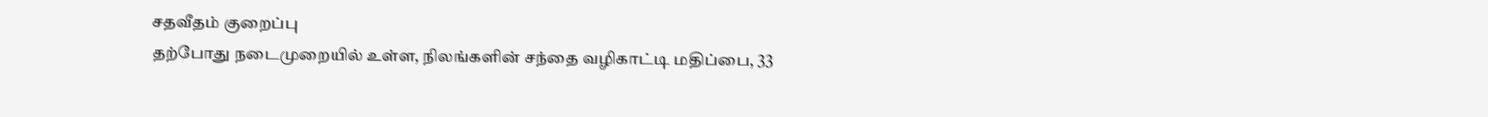சதவீதம் குறைப்பு
தற்போது நடைமுறையில் உள்ள, நிலங்களின் சந்தை வழிகாட்டி மதிப்பை, 33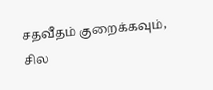சதவீதம் குறைக்கவும், சில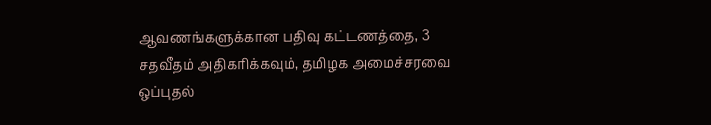ஆவணங்களுக்கான பதிவு கட்டணத்தை, 3 சதவீதம் அதிகரிக்கவும், தமிழக அமைச்சரவை ஒப்புதல்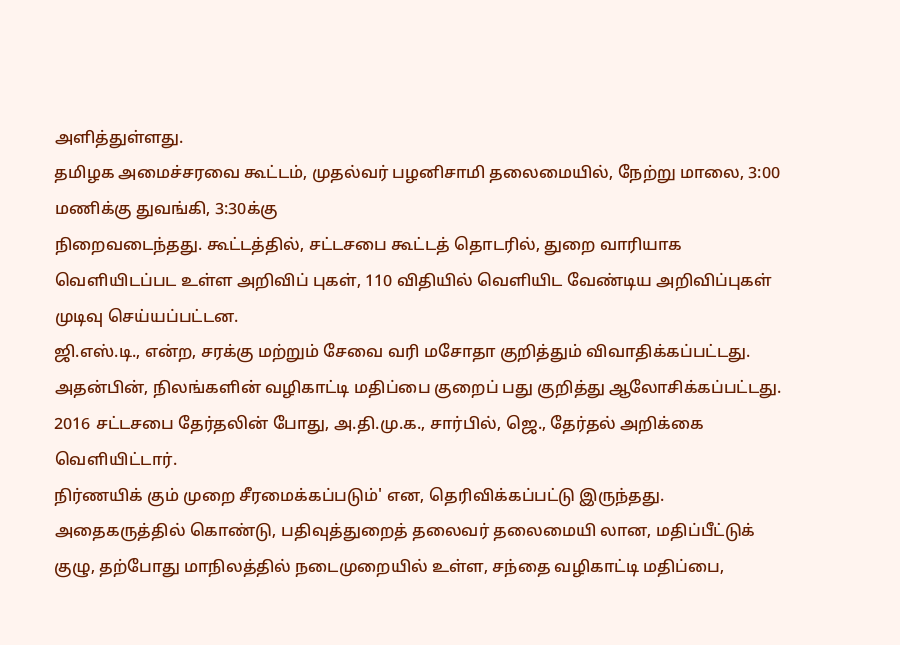அளித்துள்ளது.
தமிழக அமைச்சரவை கூட்டம், முதல்வர் பழனிசாமி தலைமையில், நேற்று மாலை, 3:00 மணிக்கு துவங்கி, 3:30க்கு
நிறைவடைந்தது. கூட்டத்தில், சட்டசபை கூட்டத் தொடரில், துறை வாரியாக வெளியிடப்பட உள்ள அறிவிப் புகள், 110 விதியில் வெளியிட வேண்டிய அறிவிப்புகள் முடிவு செய்யப்பட்டன.
ஜி.எஸ்.டி., என்ற, சரக்கு மற்றும் சேவை வரி மசோதா குறித்தும் விவாதிக்கப்பட்டது. அதன்பின், நிலங்களின் வழிகாட்டி மதிப்பை குறைப் பது குறித்து ஆலோசிக்கப்பட்டது. 2016 சட்டசபை தேர்தலின் போது, அ.தி.மு.க., சார்பில், ஜெ., தேர்தல் அறிக்கை வெளியிட்டார்.
நிர்ணயிக் கும் முறை சீரமைக்கப்படும்' என, தெரிவிக்கப்பட்டு இருந்தது.
அதைகருத்தில் கொண்டு, பதிவுத்துறைத் தலைவர் தலைமையி லான, மதிப்பீட்டுக் குழு, தற்போது மாநிலத்தில் நடைமுறையில் உள்ள, சந்தை வழிகாட்டி மதிப்பை,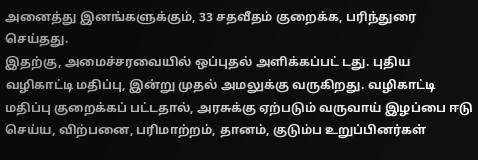அனைத்து இனங்களுக்கும், 33 சதவீதம் குறைக்க, பரிந்துரை செய்தது.
இதற்கு, அமைச்சரவையில் ஒப்புதல் அளிக்கப்பட் டது. புதிய வழிகாட்டி மதிப்பு, இன்று முதல் அமலுக்கு வருகிறது. வழிகாட்டி மதிப்பு குறைக்கப் பட்டதால், அரசுக்கு ஏற்படும் வருவாய் இழப்பை ஈடு செய்ய, விற்பனை, பரிமாற்றம், தானம், குடும்ப உறுப்பினர்கள்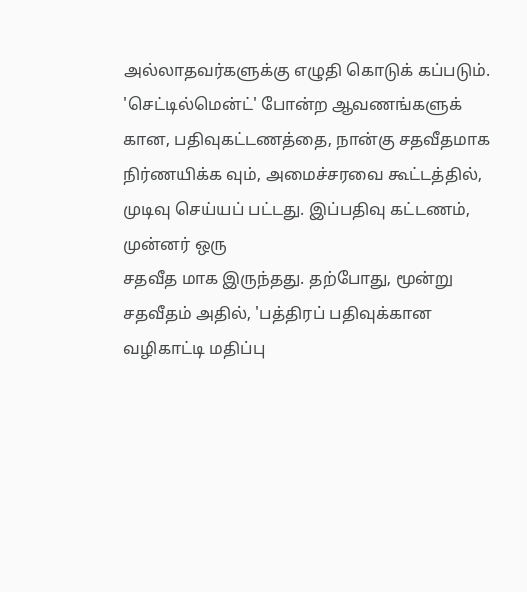அல்லாதவர்களுக்கு எழுதி கொடுக் கப்படும்.
'செட்டில்மென்ட்' போன்ற ஆவணங்களுக் கான, பதிவுகட்டணத்தை, நான்கு சதவீதமாக நிர்ணயிக்க வும், அமைச்சரவை கூட்டத்தில், முடிவு செய்யப் பட்டது. இப்பதிவு கட்டணம், முன்னர் ஒரு
சதவீத மாக இருந்தது. தற்போது, மூன்று சதவீதம் அதில், 'பத்திரப் பதிவுக்கான வழிகாட்டி மதிப்பு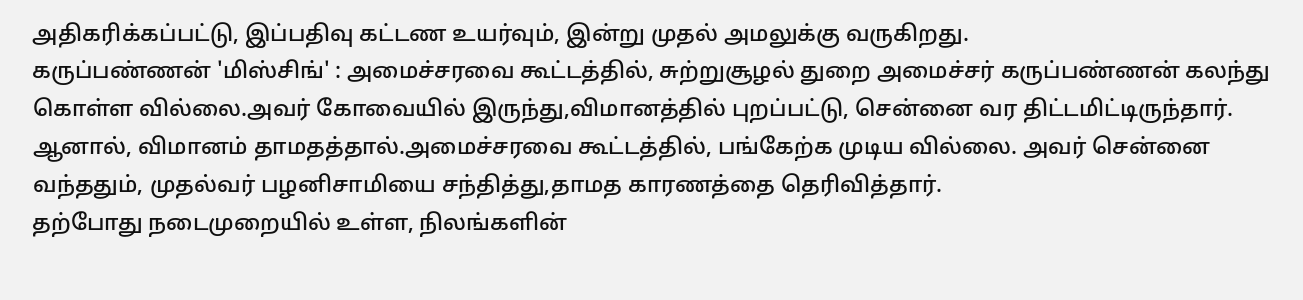அதிகரிக்கப்பட்டு, இப்பதிவு கட்டண உயர்வும், இன்று முதல் அமலுக்கு வருகிறது.
கருப்பண்ணன் 'மிஸ்சிங்' : அமைச்சரவை கூட்டத்தில், சுற்றுசூழல் துறை அமைச்சர் கருப்பண்ணன் கலந்து கொள்ள வில்லை.அவர் கோவையில் இருந்து,விமானத்தில் புறப்பட்டு, சென்னை வர திட்டமிட்டிருந்தார். ஆனால், விமானம் தாமதத்தால்.அமைச்சரவை கூட்டத்தில், பங்கேற்க முடிய வில்லை. அவர் சென்னை வந்ததும், முதல்வர் பழனிசாமியை சந்தித்து,தாமத காரணத்தை தெரிவித்தார்.
தற்போது நடைமுறையில் உள்ள, நிலங்களின்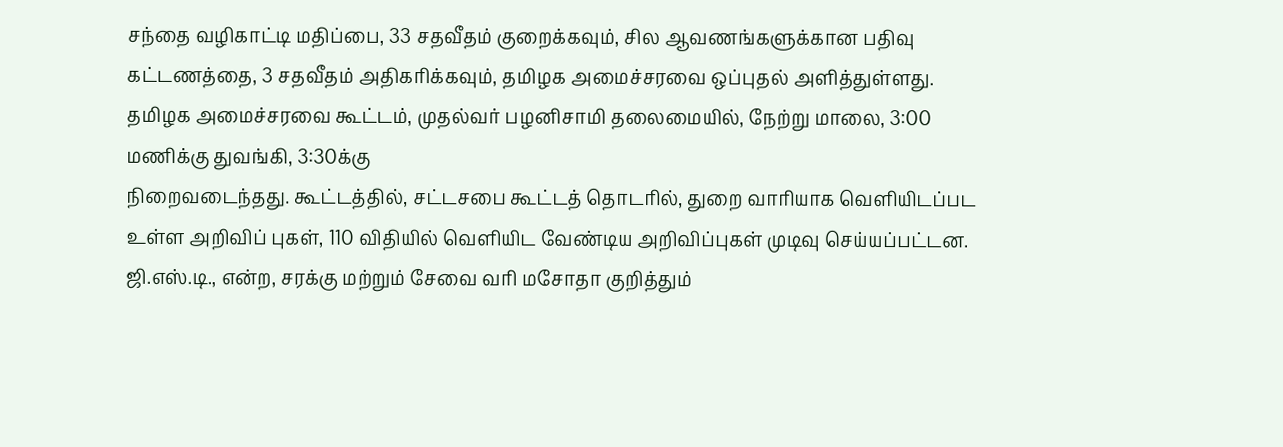சந்தை வழிகாட்டி மதிப்பை, 33 சதவீதம் குறைக்கவும், சில ஆவணங்களுக்கான பதிவு கட்டணத்தை, 3 சதவீதம் அதிகரிக்கவும், தமிழக அமைச்சரவை ஒப்புதல் அளித்துள்ளது.
தமிழக அமைச்சரவை கூட்டம், முதல்வர் பழனிசாமி தலைமையில், நேற்று மாலை, 3:00 மணிக்கு துவங்கி, 3:30க்கு
நிறைவடைந்தது. கூட்டத்தில், சட்டசபை கூட்டத் தொடரில், துறை வாரியாக வெளியிடப்பட உள்ள அறிவிப் புகள், 110 விதியில் வெளியிட வேண்டிய அறிவிப்புகள் முடிவு செய்யப்பட்டன.
ஜி.எஸ்.டி., என்ற, சரக்கு மற்றும் சேவை வரி மசோதா குறித்தும்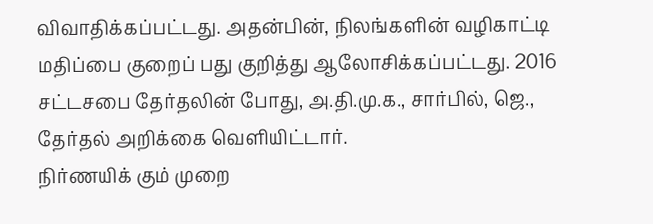விவாதிக்கப்பட்டது. அதன்பின், நிலங்களின் வழிகாட்டி மதிப்பை குறைப் பது குறித்து ஆலோசிக்கப்பட்டது. 2016 சட்டசபை தேர்தலின் போது, அ.தி.மு.க., சார்பில், ஜெ., தேர்தல் அறிக்கை வெளியிட்டார்.
நிர்ணயிக் கும் முறை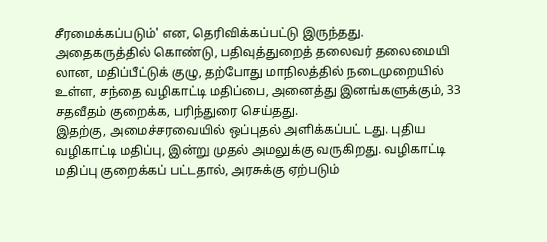சீரமைக்கப்படும்' என, தெரிவிக்கப்பட்டு இருந்தது.
அதைகருத்தில் கொண்டு, பதிவுத்துறைத் தலைவர் தலைமையி லான, மதிப்பீட்டுக் குழு, தற்போது மாநிலத்தில் நடைமுறையில் உள்ள, சந்தை வழிகாட்டி மதிப்பை, அனைத்து இனங்களுக்கும், 33 சதவீதம் குறைக்க, பரிந்துரை செய்தது.
இதற்கு, அமைச்சரவையில் ஒப்புதல் அளிக்கப்பட் டது. புதிய வழிகாட்டி மதிப்பு, இன்று முதல் அமலுக்கு வருகிறது. வழிகாட்டி மதிப்பு குறைக்கப் பட்டதால், அரசுக்கு ஏற்படும்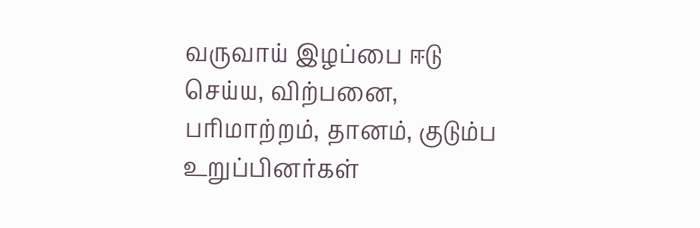வருவாய் இழப்பை ஈடு செய்ய, விற்பனை, பரிமாற்றம், தானம், குடும்ப உறுப்பினர்கள்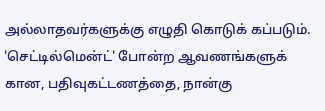அல்லாதவர்களுக்கு எழுதி கொடுக் கப்படும்.
'செட்டில்மென்ட்' போன்ற ஆவணங்களுக் கான, பதிவுகட்டணத்தை, நான்கு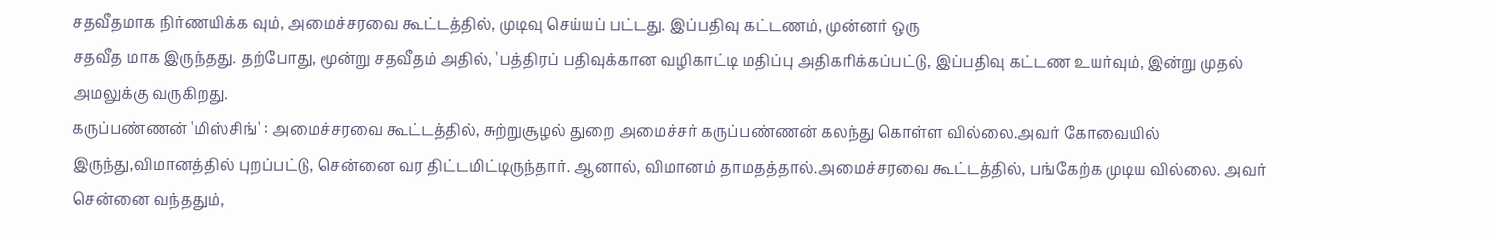சதவீதமாக நிர்ணயிக்க வும், அமைச்சரவை கூட்டத்தில், முடிவு செய்யப் பட்டது. இப்பதிவு கட்டணம், முன்னர் ஒரு
சதவீத மாக இருந்தது. தற்போது, மூன்று சதவீதம் அதில், 'பத்திரப் பதிவுக்கான வழிகாட்டி மதிப்பு அதிகரிக்கப்பட்டு, இப்பதிவு கட்டண உயர்வும், இன்று முதல் அமலுக்கு வருகிறது.
கருப்பண்ணன் 'மிஸ்சிங்' : அமைச்சரவை கூட்டத்தில், சுற்றுசூழல் துறை அமைச்சர் கருப்பண்ணன் கலந்து கொள்ள வில்லை.அவர் கோவையில் இருந்து,விமானத்தில் புறப்பட்டு, சென்னை வர திட்டமிட்டிருந்தார். ஆனால், விமானம் தாமதத்தால்.அமைச்சரவை கூட்டத்தில், பங்கேற்க முடிய வில்லை. அவர் சென்னை வந்ததும்,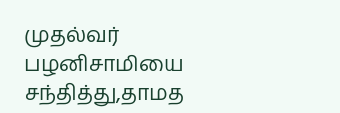முதல்வர் பழனிசாமியை சந்தித்து,தாமத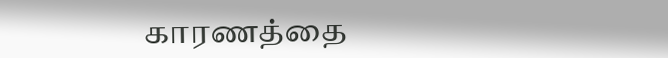காரணத்தை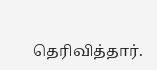தெரிவித்தார்.